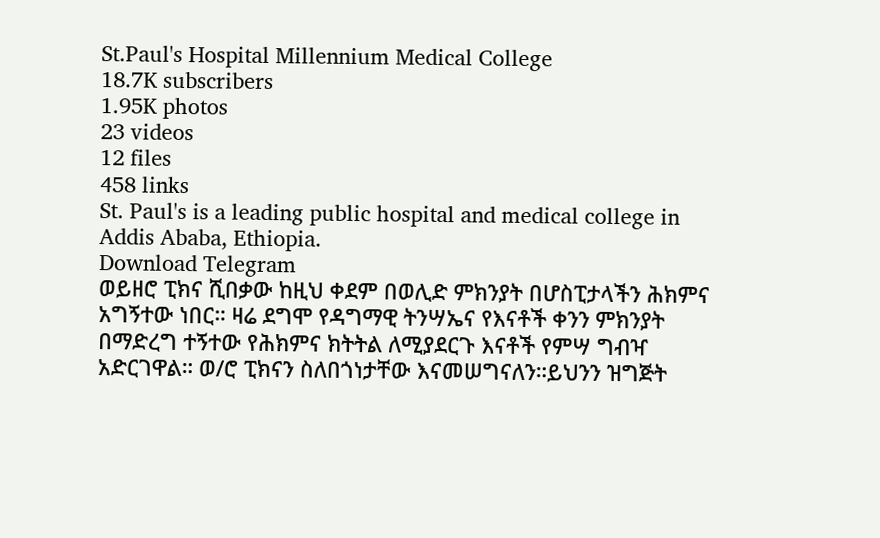St.Paul's Hospital Millennium Medical College
18.7K subscribers
1.95K photos
23 videos
12 files
458 links
St. Paul's is a leading public hospital and medical college in Addis Ababa, Ethiopia.
Download Telegram
ወይዘሮ ፒክና ሺበቃው ከዚህ ቀደም በወሊድ ምክንያት በሆስፒታላችን ሕክምና አግኝተው ነበር። ዛሬ ደግሞ የዳግማዊ ትንሣኤና የእናቶች ቀንን ምክንያት በማድረግ ተኝተው የሕክምና ክትትል ለሚያደርጉ እናቶች የምሣ ግብዣ አድርገዋል። ወ/ሮ ፒክናን ስለበጎነታቸው እናመሠግናለን።ይህንን ዝግጅት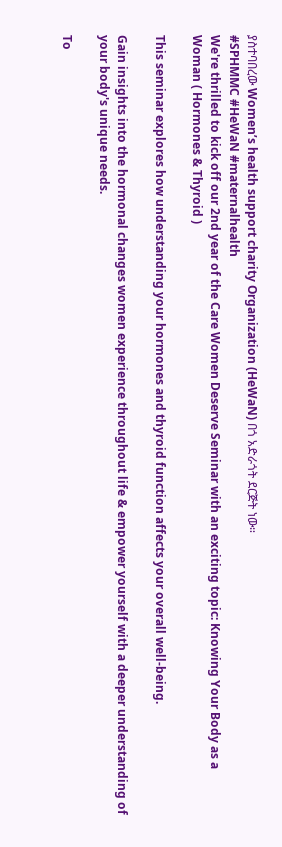ያስተባበረው Women’s health support charity Organization (HeWaN) በጎ አድራጎት ደርጅት ነው።
#SPHMMC #HeWaN #maternalhealth
We're thrilled to kick off our 2nd year of the Care Women Deserve Seminar with an exciting topic: Knowing Your Body as a Woman ( Hormones & Thyroid )

This seminar explores how understanding your hormones and thyroid function affects your overall well-being.

Gain insights into the hormonal changes women experience throughout life & empower yourself with a deeper understanding of your body's unique needs.

To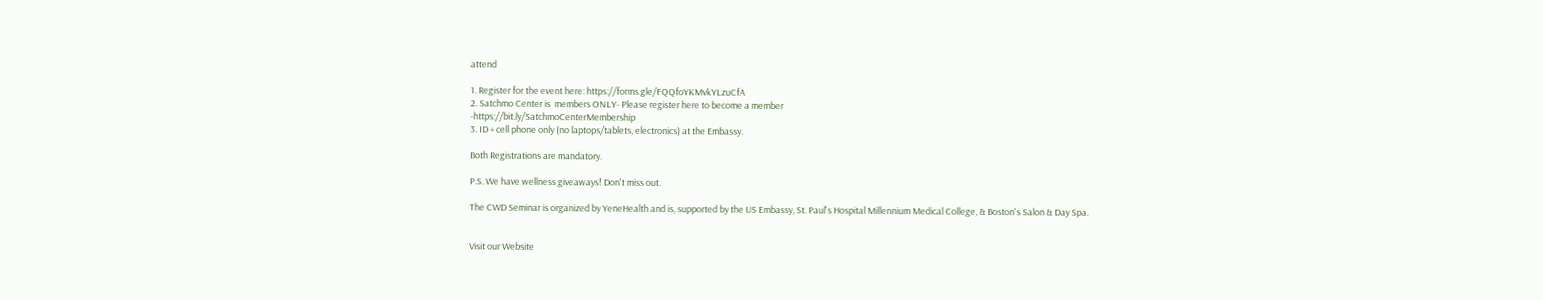attend

1. Register for the event here: https://forms.gle/FQQfoYKMvkYLzuCfA
2. Satchmo Center is  members ONLY- Please register here to become a member
-https://bit.ly/SatchmoCenterMembership
3. ID + cell phone only (no laptops/tablets, electronics) at the Embassy.

Both Registrations are mandatory.

P.S. We have wellness giveaways! Don't miss out.

The CWD Seminar is organized by YeneHealth and is, supported by the US Embassy, St. Paul's Hospital Millennium Medical College, & Boston's Salon & Day Spa.


Visit our Website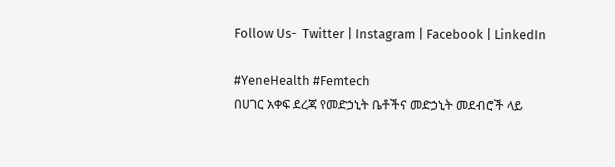Follow Us-  Twitter | Instagram | Facebook | LinkedIn

#YeneHealth #Femtech
በሀገር አቀፍ ደረጃ የመድኃኒት ቤቶችና መድኃኒት መደብሮች ላይ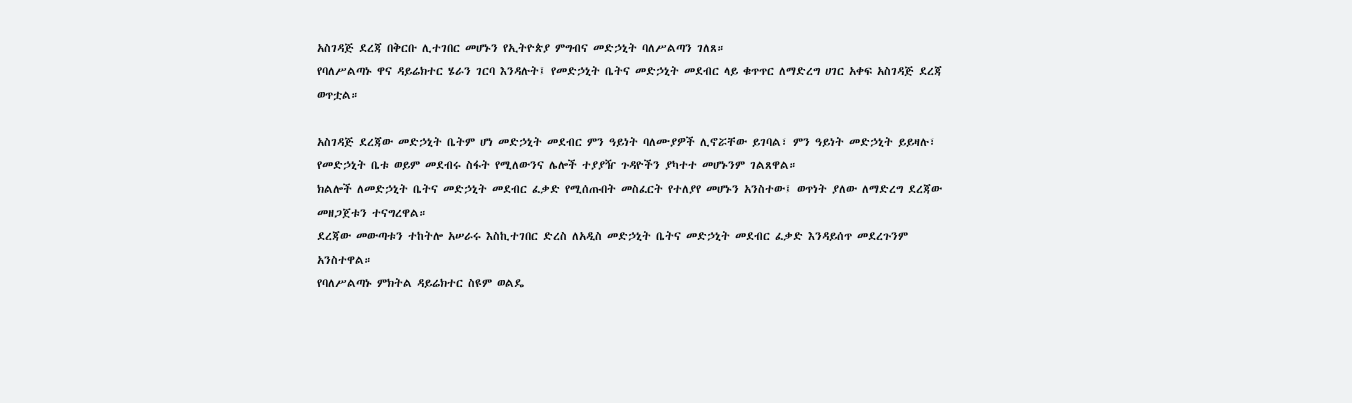አስገዳጅ ደረጃ በቅርቡ ሊተገበር መሆኑን የኢትዮጵያ ምግብና መድኃኒት ባለሥልጣን ገለጸ።
የባለሥልጣኑ ዋና ዳይሬክተር ሄራን ገርባ እንዳሉት፤ የመድኃኒት ቤትና መድኃኒት መደብር ላይ ቁጥጥር ለማድረግ ሀገር አቀፍ አስገዳጅ ደረጃ ወጥቷል።

አስገዳጅ ደረጃው መድኃኒት ቤትም ሆነ መድኃኒት መደብር ምን ዓይነት ባለሙያዎች ሊኖሯቸው ይገባል፣ ምን ዓይነት መድኃኒት ይይዛሉ፣ የመድኃኒት ቤቱ ወይም መደብሩ ስፋት የሚለውንና ሌሎች ተያያዥ ጉዳዮችን ያካተተ መሆኑንም ገልጸዋል።
ክልሎች ለመድኃኒት ቤትና መድኃኒት መደብር ፈቃድ የሚሰጡበት መስፈርት የተለያየ መሆኑን አንስተው፤ ወጥነት ያለው ለማድረግ ደረጃው መዘጋጀቱን ተናግረዋል።
ደረጃው መውጣቱን ተከትሎ አሠራሩ እስኪተገበር ድረስ ለአዲስ መድኃኒት ቤትና መድኃኒት መደብር ፈቃድ እንዳይሰጥ መደረጉንም አንስተዋል።
የባለሥልጣኑ ምክትል ዳይሬክተር ስዩም ወልዴ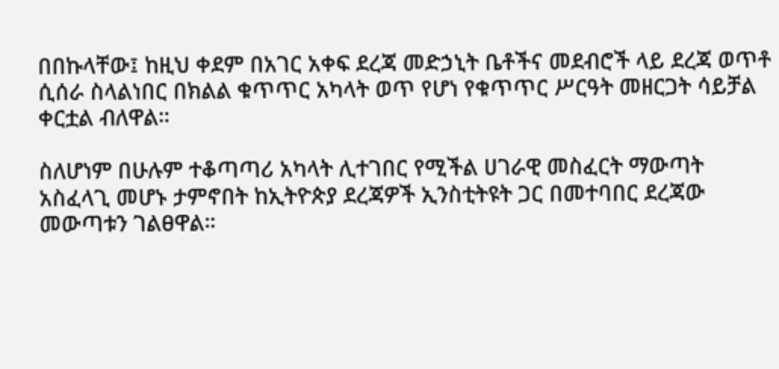በበኩላቸው፤ ከዚህ ቀደም በአገር አቀፍ ደረጃ መድኃኒት ቤቶችና መደብሮች ላይ ደረጃ ወጥቶ ሲሰራ ስላልነበር በክልል ቁጥጥር አካላት ወጥ የሆነ የቁጥጥር ሥርዓት መዘርጋት ሳይቻል ቀርቷል ብለዋል።

ስለሆነም በሁሉም ተቆጣጣሪ አካላት ሊተገበር የሚችል ሀገራዊ መስፈርት ማውጣት አስፈላጊ መሆኑ ታምኖበት ከኢትዮጵያ ደረጃዎች ኢንስቲትዩት ጋር በመተባበር ደረጃው መውጣቱን ገልፀዋል።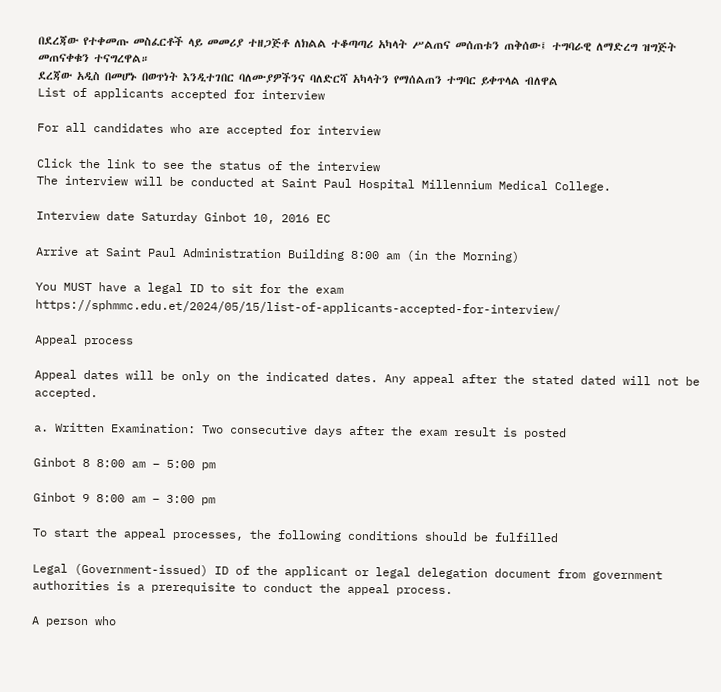በደረጃው የተቀመጡ መስፈርቶች ላይ መመሪያ ተዘጋጅቶ ለክልል ተቆጣጣሪ አካላት ሥልጠና መሰጠቱን ጠቅሰው፤ ተግባራዊ ለማድረግ ዝግጅት መጠናቀቁን ተናግረዋል።
ደረጃው አዲስ በመሆኑ በወጥነት እንዲተገበር ባለሙያዎችንና ባለድርሻ አካላትን የማሰልጠን ተግባር ይቀጥላል ብለዋል
List of applicants accepted for interview

For all candidates who are accepted for interview

Click the link to see the status of the interview
The interview will be conducted at Saint Paul Hospital Millennium Medical College.

Interview date Saturday Ginbot 10, 2016 EC

Arrive at Saint Paul Administration Building 8:00 am (in the Morning)

You MUST have a legal ID to sit for the exam
https://sphmmc.edu.et/2024/05/15/list-of-applicants-accepted-for-interview/

Appeal process

Appeal dates will be only on the indicated dates. Any appeal after the stated dated will not be accepted.

a. Written Examination: Two consecutive days after the exam result is posted

Ginbot 8 8:00 am – 5:00 pm

Ginbot 9 8:00 am – 3:00 pm

To start the appeal processes, the following conditions should be fulfilled

Legal (Government-issued) ID of the applicant or legal delegation document from government authorities is a prerequisite to conduct the appeal process.

A person who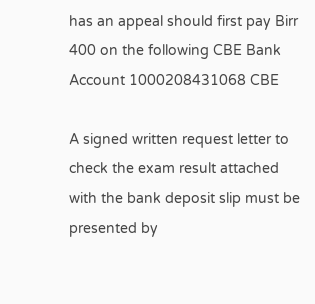has an appeal should first pay Birr 400 on the following CBE Bank Account 1000208431068 CBE

A signed written request letter to check the exam result attached with the bank deposit slip must be presented by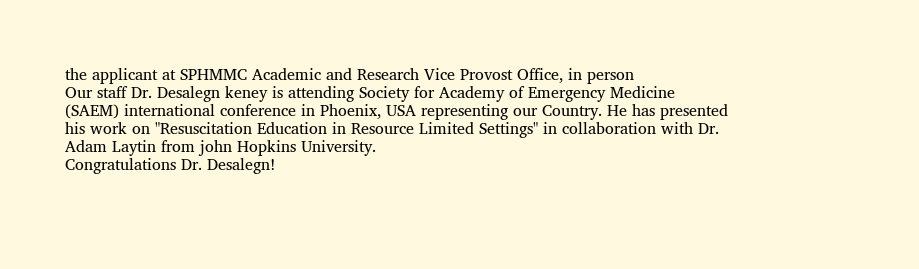the applicant at SPHMMC Academic and Research Vice Provost Office, in person
Our staff Dr. Desalegn keney is attending Society for Academy of Emergency Medicine (SAEM) international conference in Phoenix, USA representing our Country. He has presented his work on "Resuscitation Education in Resource Limited Settings" in collaboration with Dr. Adam Laytin from john Hopkins University.
Congratulations Dr. Desalegn!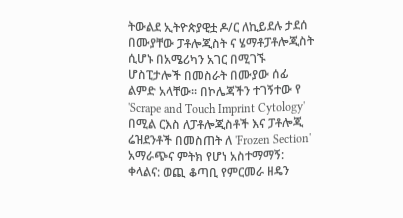ትውልደ ኢትዮጵያዊቷ ዶ/ር ለኪይደሉ ታደሰ በሙያቸው ፓቶሎጂስት ና ሄማቶፓቶሎጂስት ሲሆኑ በአሜሪካን አገር በሚገኙ ሆስፒታሎች በመስራት በሙያው ሰፊ ልምድ አላቸው፡፡ በኮሌጃችን ተገኝተው የ 'Scrape and Touch Imprint Cytology' በሚል ርእስ ለፓቶሎጂስቶች እና ፓቶሎጂ ሬዝደንቶች በመስጠት ለ 'Frozen Section' አማራጭና ምትክ የሆነ አስተማማኝ: ቀላልና: ወጪ ቆጣቢ የምርመራ ዘዴን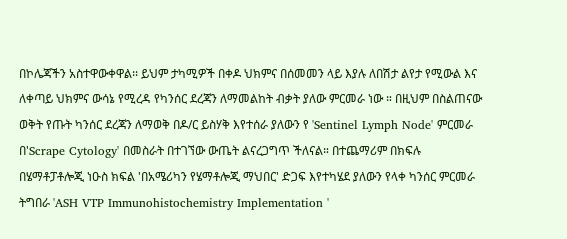በኮሌጃችን አስተዋውቀዋል፡፡ ይህም ታካሚዎች በቀዶ ህክምና በሰመመን ላይ እያሉ ለበሽታ ልየታ የሚውል እና ለቀጣይ ህክምና ውሳኔ የሚረዳ የካንሰር ደረጃን ለማመልከት ብቃት ያለው ምርመራ ነው ። በዚህም በስልጠናው ወቅት የጡት ካንሰር ደረጃን ለማወቅ በዶ/ር ይስሃቅ እየተሰራ ያለውን የ 'Sentinel Lymph Node' ምርመራ በ'Scrape Cytology' በመስራት በተገኘው ውጤት ልናረጋግጥ ችለናል። በተጨማሪም በክፍሉ በሄማቶፓቶሎጂ ነዑስ ክፍል 'በአሜሪካን የሄማቶሎጂ ማህበር' ድጋፍ እየተካሄደ ያለውን የላቀ ካንሰር ምርመራ ትግበራ 'ASH VTP Immunohistochemistry Implementation '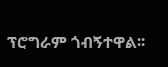ፕሮግራም ጎብኝተዋል፡፡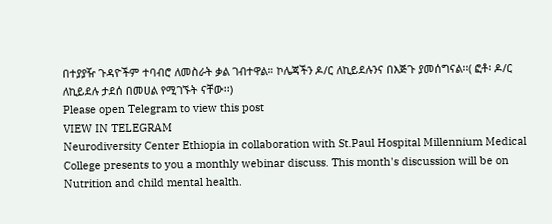በተያያዥ ጉዳዮችም ተባብሮ ለመስራት ቃል ገብተዋል። ኮሌጃችን ዶ/ር ለኪይደሉንና በእጅጉ ያመሰግናል፡፡( ፎቶ፡ ዶ/ር ለኪይደሉ ታደሰ በመሀል የሚገኙት ናቸው፡፡)
Please open Telegram to view this post
VIEW IN TELEGRAM
Neurodiversity Center Ethiopia in collaboration with St.Paul Hospital Millennium Medical College presents to you a monthly webinar discuss. This month's discussion will be on Nutrition and child mental health.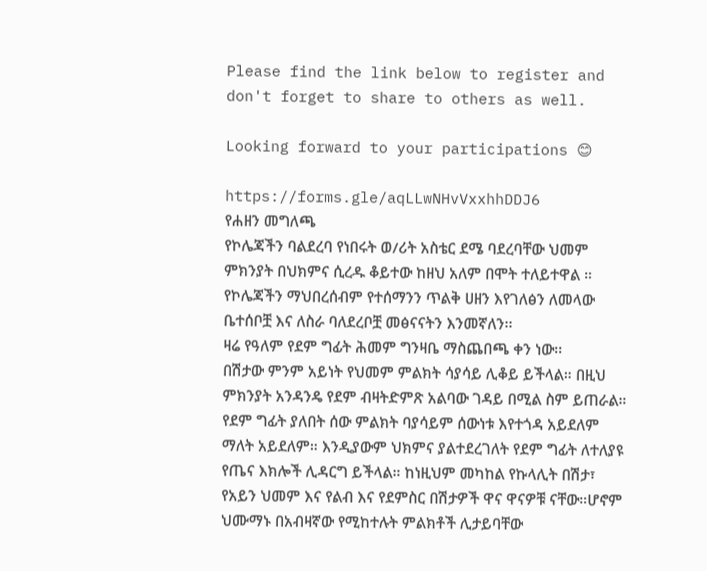Please find the link below to register and don't forget to share to others as well.

Looking forward to your participations 😊

https://forms.gle/aqLLwNHvVxxhhDDJ6
የሐዘን መግለጫ
የኮሌጃችን ባልደረባ የነበሩት ወ/ሪት አስቴር ደሜ ባደረባቸው ህመም ምክንያት በህክምና ሲረዱ ቆይተው ከዘህ አለም በሞት ተለይተዋል ። የኮሌጃችን ማህበረሰብም የተሰማንን ጥልቅ ሀዘን እየገለፅን ለመላው ቤተሰቦቿ እና ለስራ ባለደረቦቿ መፅናናትን እንመኛለን፡፡
ዛሬ የዓለም የደም ግፊት ሕመም ግንዛቤ ማስጨበጫ ቀን ነው፡፡
በሽታው ምንም አይነት የህመም ምልክት ሳያሳይ ሊቆይ ይችላል። በዚህ ምክንያት አንዳንዴ የደም ብዛትድምጽ አልባው ገዳይ በሚል ስም ይጠራል። የደም ግፊት ያለበት ሰው ምልክት ባያሳይም ሰውነቱ እየተጎዳ አይደለም ማለት አይደለም። እንዲያውም ህክምና ያልተደረገለት የደም ግፊት ለተለያዩ የጤና እክሎች ሊዳርግ ይችላል። ከነዚህም መካከል የኩላሊት በሽታ፣ የአይን ህመም እና የልብ እና የደምስር በሽታዎች ዋና ዋናዎቹ ናቸው።ሆኖም ህሙማኑ በአብዛኛው የሚከተሉት ምልክቶች ሊታይባቸው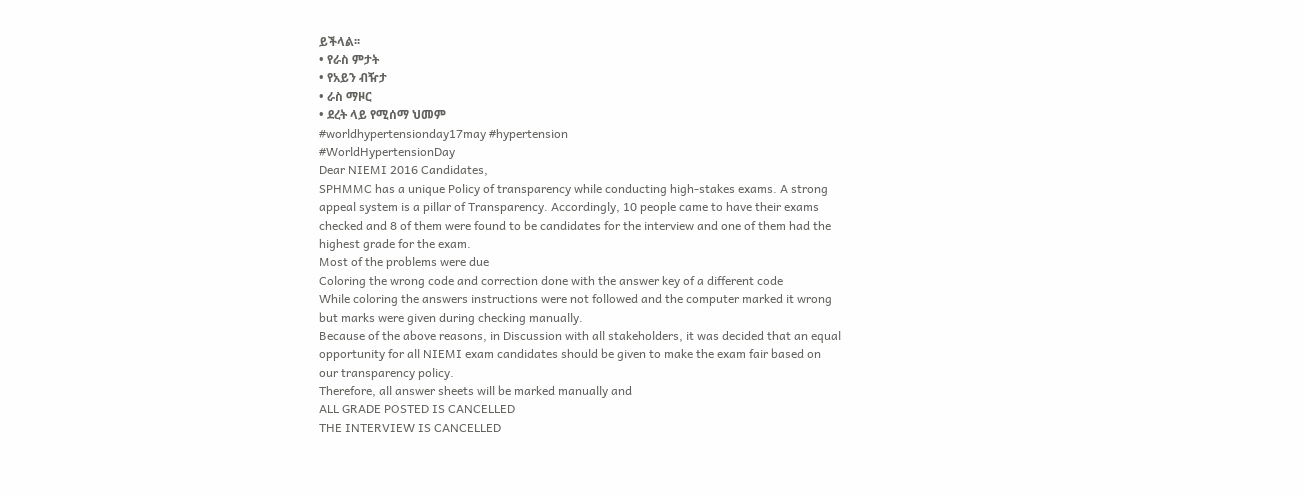ይችላል፡፡
• የራስ ምታት
• የአይን ብዥታ
• ራስ ማዞር
• ደረት ላይ የሚሰማ ህመም
#worldhypertensionday17may #hypertension
#WorldHypertensionDay
Dear NIEMI 2016 Candidates,
SPHMMC has a unique Policy of transparency while conducting high-stakes exams. A strong appeal system is a pillar of Transparency. Accordingly, 10 people came to have their exams checked and 8 of them were found to be candidates for the interview and one of them had the highest grade for the exam.
Most of the problems were due
Coloring the wrong code and correction done with the answer key of a different code
While coloring the answers instructions were not followed and the computer marked it wrong but marks were given during checking manually.
Because of the above reasons, in Discussion with all stakeholders, it was decided that an equal opportunity for all NIEMI exam candidates should be given to make the exam fair based on our transparency policy.
Therefore, all answer sheets will be marked manually and
ALL GRADE POSTED IS CANCELLED
THE INTERVIEW IS CANCELLED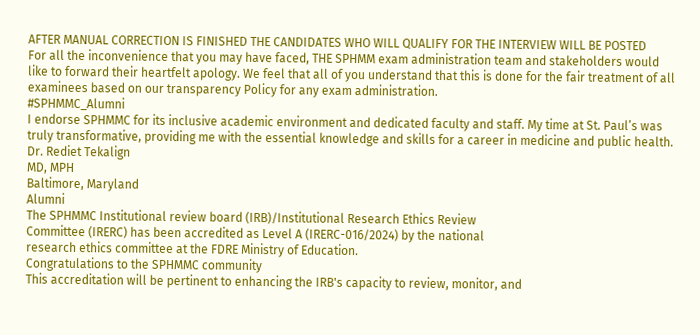AFTER MANUAL CORRECTION IS FINISHED THE CANDIDATES WHO WILL QUALIFY FOR THE INTERVIEW WILL BE POSTED
For all the inconvenience that you may have faced, THE SPHMM exam administration team and stakeholders would like to forward their heartfelt apology. We feel that all of you understand that this is done for the fair treatment of all examinees based on our transparency Policy for any exam administration.
#SPHMMC_Alumni
I endorse SPHMMC for its inclusive academic environment and dedicated faculty and staff. My time at St. Paul’s was truly transformative, providing me with the essential knowledge and skills for a career in medicine and public health.
Dr. Rediet Tekalign
MD, MPH
Baltimore, Maryland
Alumni
The SPHMMC Institutional review board (IRB)/Institutional Research Ethics Review
Committee (IRERC) has been accredited as Level A (IRERC-016/2024) by the national
research ethics committee at the FDRE Ministry of Education.
Congratulations to the SPHMMC community
This accreditation will be pertinent to enhancing the IRB's capacity to review, monitor, and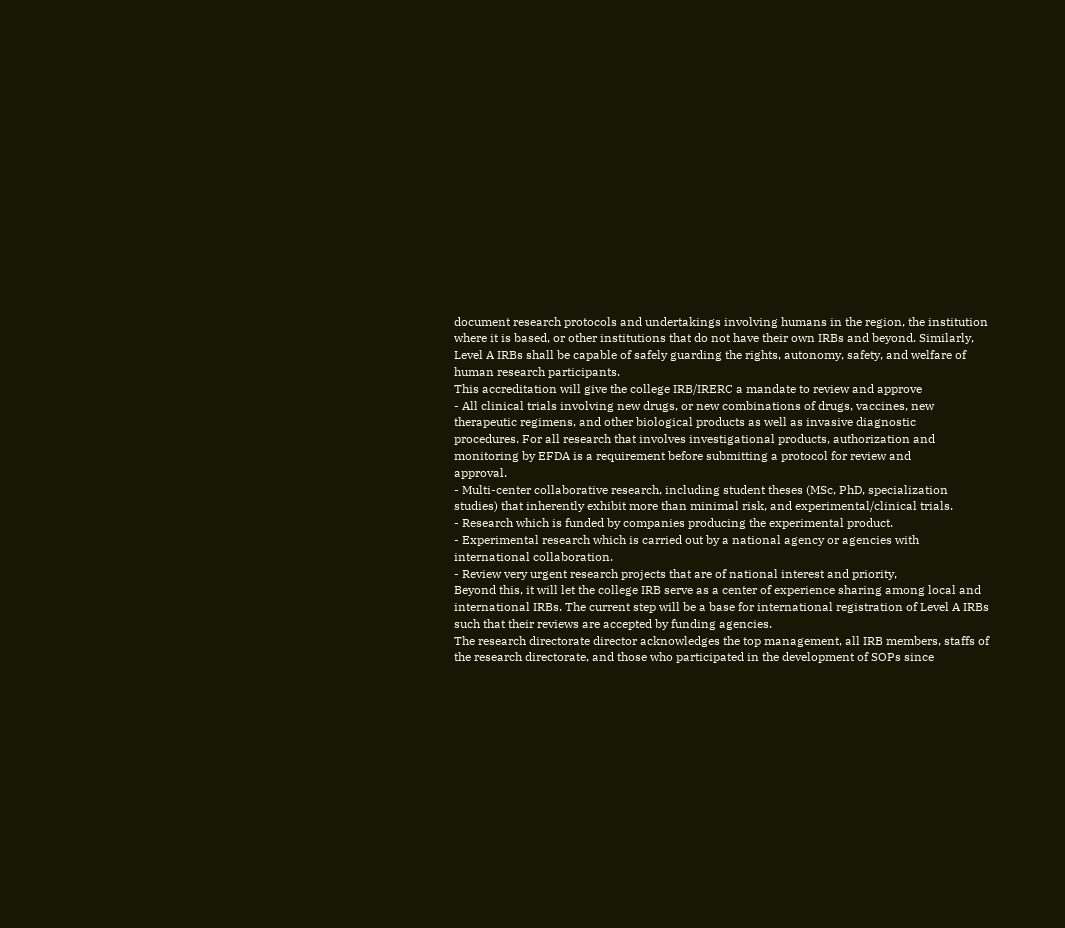document research protocols and undertakings involving humans in the region, the institution
where it is based, or other institutions that do not have their own IRBs and beyond. Similarly,
Level A IRBs shall be capable of safely guarding the rights, autonomy, safety, and welfare of
human research participants.
This accreditation will give the college IRB/IRERC a mandate to review and approve
- All clinical trials involving new drugs, or new combinations of drugs, vaccines, new
therapeutic regimens, and other biological products as well as invasive diagnostic
procedures. For all research that involves investigational products, authorization and
monitoring by EFDA is a requirement before submitting a protocol for review and
approval.
- Multi-center collaborative research, including student theses (MSc, PhD, specialization
studies) that inherently exhibit more than minimal risk, and experimental/clinical trials.
- Research which is funded by companies producing the experimental product.
- Experimental research which is carried out by a national agency or agencies with
international collaboration.
- Review very urgent research projects that are of national interest and priority,
Beyond this, it will let the college IRB serve as a center of experience sharing among local and
international IRBs. The current step will be a base for international registration of Level A IRBs
such that their reviews are accepted by funding agencies.
The research directorate director acknowledges the top management, all IRB members, staffs of
the research directorate, and those who participated in the development of SOPs since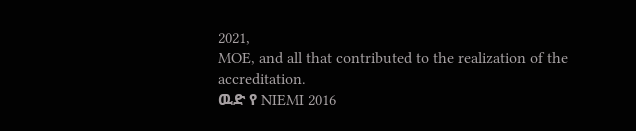2021,
MOE, and all that contributed to the realization of the accreditation.
ዉድ የ NIEMI 2016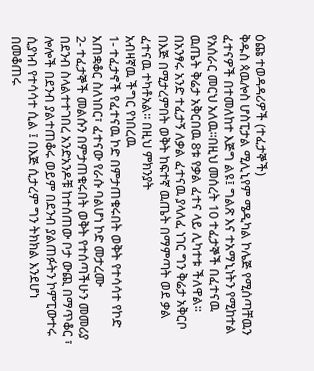ዕጩ ተወዳዳሪዎች (ተፈታኞች)
ቅዱስ ጳዉሎስ ሆስፒታል ሚሊኒየም ሜዲካል ኮሌጅ የሚሰጣቸዉን ፈተናዎች በተመለከተ እጅግ ልዩ፤ ግልጽ እና ተአማኒነትን የሚከተል የአሰራር መርህ አለዉ፡፡በዚህ መሰረት 10 ተፈታኞች በፈተናዉ ዉጤት ቅሬታ አቅርበዉ 8ቱ የቃል ፈተና ላይ ሊካተቱ ችለዋል፡፡ በአንፃሩ አንድ ተፈታኝ ለቃል ፈተናዉ ያላለፈ ነገር ግን ቅሬታ አቅርቦ በእጅ በሚታረምበት ወቅት ከፍተኛ ዉጤት በማምጣት ወደ ቃል ፈተናዉ ተካቶአል፡፡ በዚህ ምክንያት
አብዛኛዉ ችግር የነበረዉ
1- ተፈታኖች የፈተናዉ ኮድ በምታጠቁሩበት ወቅት የተሳሳተ የኮድ አጠቋቆር ስለነበር፣ ፈተናው የራሱ ባልሆነ ኮድ መታረሙ
2- ተፈታኞች መልሱን በምታጠቁሩበት ወቅት የተሰጣችሁን መመሪያ በደንብ ስላልተተገበረ አንድአንዶቹ ከተሰጠው ቦታ ውጪ በማጥቆር ፣ ሎሎች በደንብ ያልተጠቆሩ ወይም በደንብ ያልጠፉትን ኮምፒውተሩ ሲያነብ የተሳሳተ ሲል ፤ በእጅ ሲታረም ግን ትክክል እንደሆነ በመቆጠሩ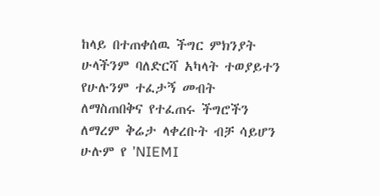ከላይ በተጠቀሰዉ ችግር ምክንያት ሁላችንም ባለድርሻ አካላት ተወያይተን የሁሉንም ተፈታኝ መብት ለማስጠበቅና የተፈጠሩ ችግሮችን ለማረም ቅሬታ ላቀረቡት ብቻ ሳይሆን ሁሉም የ ’NIEMI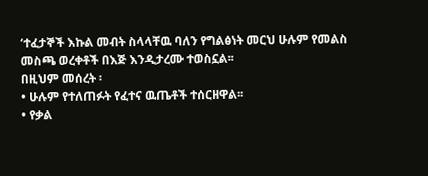‘ተፈታኞች እኩል መብት ስላላቸዉ ባለን የግልፅነት መርህ ሁሉም የመልስ መስጫ ወረቀቶች በእጅ እንዲታረሙ ተወስኗል፡፡
በዚህም መሰረት ፡
• ሁሉም የተለጠፉት የፈተና ዉጤቶች ተሰርዘዋል፡፡
• የቃል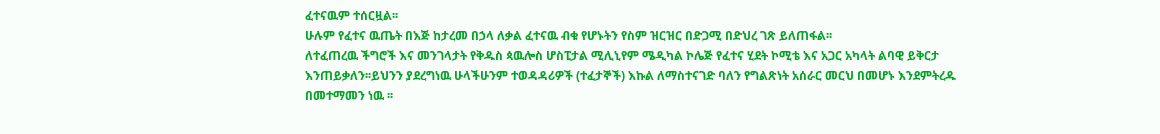ፈተናዉም ተሰርዟል፡፡
ሁሉም የፈተና ዉጤት በእጅ ከታረመ በኃላ ለቃል ፈተናዉ ብቁ የሆኑትን የስም ዝርዝር በድጋሚ በድህረ ገጽ ይለጠፋል፡፡
ለተፈጠረዉ ችግሮች እና መንገላታት የቅዱስ ጳዉሎስ ሆስፒታል ሚሊኒየም ሜዲካል ኮሌጅ የፈተና ሂደት ኮሚቴ እና አጋር አካላት ልባዊ ይቅርታ እንጠይቃለን፡፡ይህንን ያደረግነዉ ሁላችሁንም ተወዳዳሪዎች (ተፈታኞች) እኩል ለማስተናገድ ባለን የግልጽነት አሰራር መርህ በመሆኑ እንደምትረዱ በመተማመን ነዉ ፡፡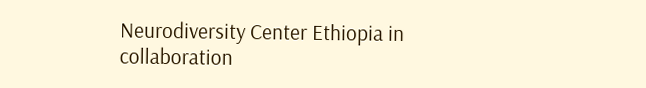Neurodiversity Center Ethiopia in collaboration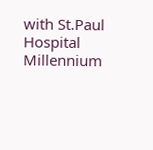with St.Paul Hospital Millennium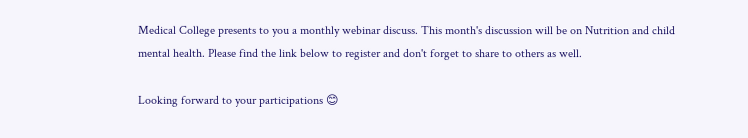Medical College presents to you a monthly webinar discuss. This month's discussion will be on Nutrition and child mental health. Please find the link below to register and don't forget to share to others as well.

Looking forward to your participations 😊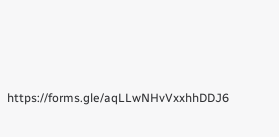https://forms.gle/aqLLwNHvVxxhhDDJ6